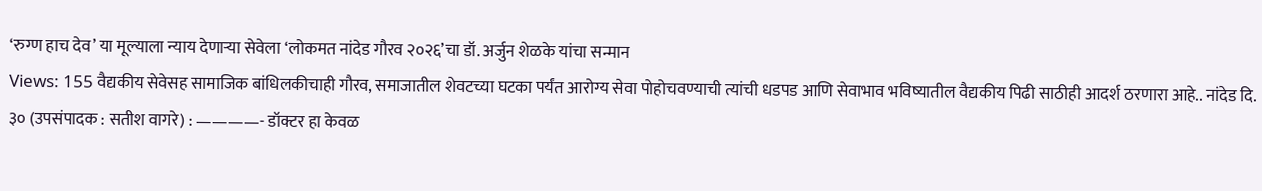‘रुग्ण हाच देव’ या मूल्याला न्याय देणाऱ्या सेवेला ‘लोकमत नांदेड गौरव २०२६’चा डॉ. अर्जुन शेळके यांचा सन्मान
Views: 155 वैद्यकीय सेवेसह सामाजिक बांधिलकीचाही गौरव, समाजातील शेवटच्या घटका पर्यंत आरोग्य सेवा पोहोचवण्याची त्यांची धडपड आणि सेवाभाव भविष्यातील वैद्यकीय पिढी साठीही आदर्श ठरणारा आहे.. नांदेड दि. ३० (उपसंपादक : सतीश वागरे) : ————- डॉक्टर हा केवळ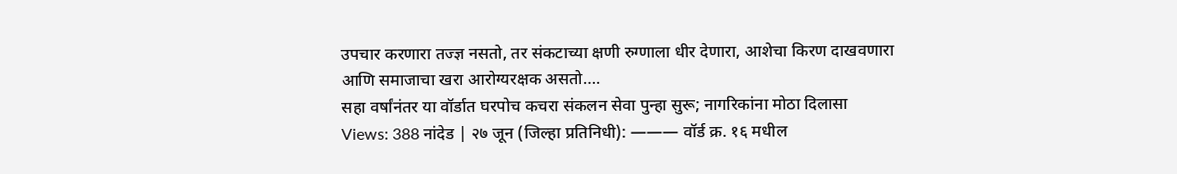उपचार करणारा तज्ज्ञ नसतो, तर संकटाच्या क्षणी रुग्णाला धीर देणारा, आशेचा किरण दाखवणारा आणि समाजाचा खरा आरोग्यरक्षक असतो….
सहा वर्षांनंतर या वॉर्डात घरपोच कचरा संकलन सेवा पुन्हा सुरू; नागरिकांना मोठा दिलासा
Views: 388 नांदेड | २७ जून (जिल्हा प्रतिनिधी): ——— वॉर्ड क्र. १६ मधील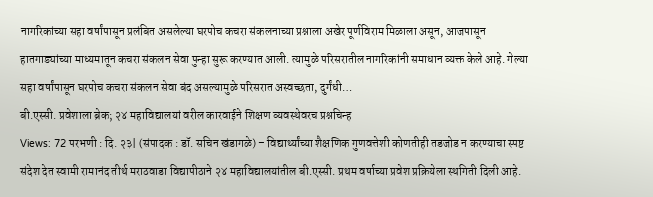नागरिकांच्या सहा वर्षांपासून प्रलंबित असलेल्या घरपोच कचरा संकलनाच्या प्रश्नाला अखेर पूर्णविराम मिळाला असून, आजपासून हातगाड्यांच्या माध्यमातून कचरा संकलन सेवा पुन्हा सुरू करण्यात आली. त्यामुळे परिसरातील नागरिकांनी समाधान व्यक्त केले आहे. गेल्या सहा वर्षांपासून घरपोच कचरा संकलन सेवा बंद असल्यामुळे परिसरात अस्वच्छता, दुर्गंधी…
बी.एस्सी. प्रवेशाला ब्रेक; २४ महाविद्यालयां वरील कारवाईने शिक्षण व्यवस्थेवरच प्रश्नचिन्ह
Views: 72 परभणी : दि. २३| (संपादक : डॉ. सचिन खंडागळे) – विद्यार्थ्यांच्या शैक्षणिक गुणवत्तेशी कोणतीही तडजोड न करण्याचा स्पष्ट संदेश देत स्वामी रामानंद तीर्थ मराठवाडा विद्यापीठाने २४ महाविद्यालयांतील बी.एस्सी. प्रथम वर्षाच्या प्रवेश प्रक्रियेला स्थगिती दिली आहे.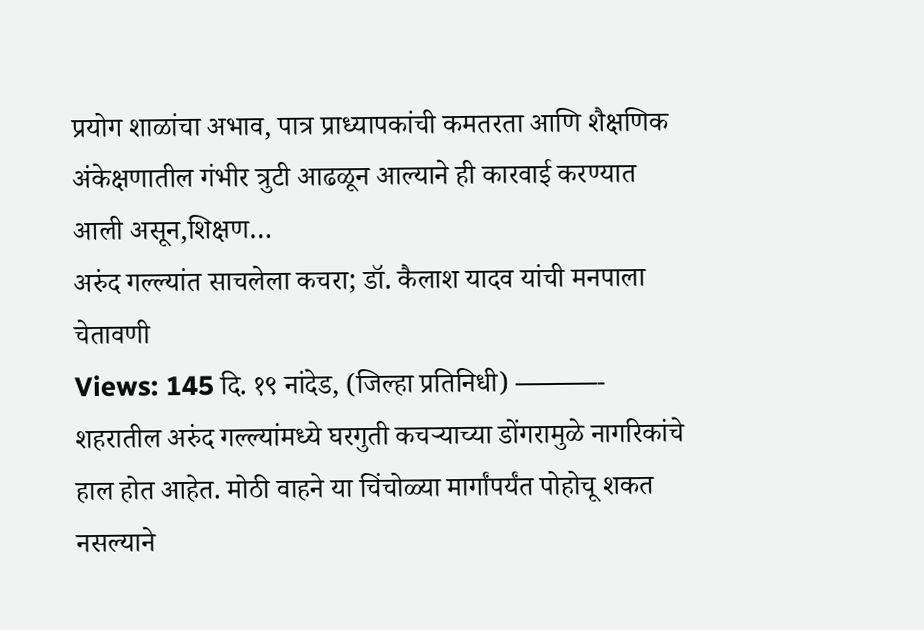प्रयोग शाळांचा अभाव, पात्र प्राध्यापकांची कमतरता आणि शैक्षणिक अंकेक्षणातील गंभीर त्रुटी आढळून आल्याने ही कारवाई करण्यात आली असून,शिक्षण…
अरुंद गल्ल्यांत साचलेला कचरा; डॉ. कैलाश यादव यांची मनपाला चेतावणी
Views: 145 दि. १९ नांदेड, (जिल्हा प्रतिनिधी) ———- शहरातील अरुंद गल्ल्यांमध्ये घरगुती कचऱ्याच्या डोंगरामुळे नागरिकांचे हाल होत आहेत. मोठी वाहने या चिंचोळ्या मार्गांपर्यंत पोहोचू शकत नसल्याने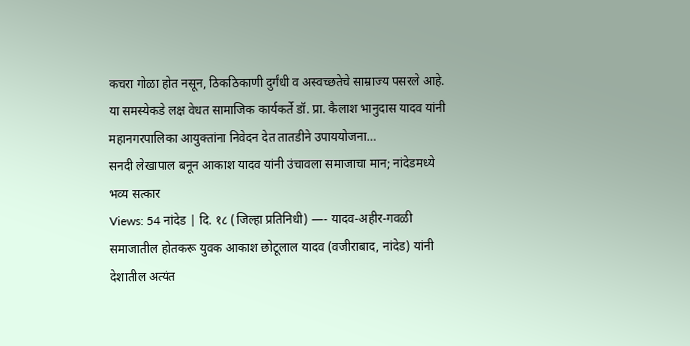कचरा गोळा होत नसून, ठिकठिकाणी दुर्गंधी व अस्वच्छतेचे साम्राज्य पसरले आहे. या समस्येकडे लक्ष वेधत सामाजिक कार्यकर्ते डॉ. प्रा. कैलाश भानुदास यादव यांनी महानगरपालिका आयुक्तांना निवेदन देत तातडीने उपाययोजना…
सनदी लेखापाल बनून आकाश यादव यांनी उंचावला समाजाचा मान; नांदेडमध्ये भव्य सत्कार
Views: 54 नांदेड | दि. १८ (जिल्हा प्रतिनिधी) —- यादव-अहीर-गवळी समाजातील होतकरू युवक आकाश छोटूलाल यादव (वजीराबाद, नांदेड) यांनी देशातील अत्यंत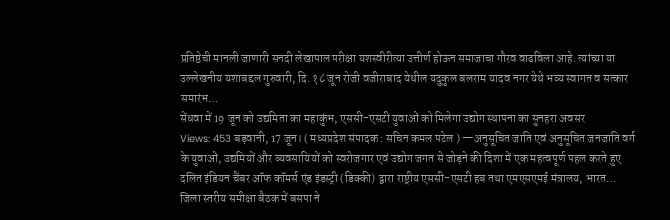प्रतिष्ठेची मानली जाणारी सनदी लेखापाल परीक्षा यशस्वीरीत्या उत्तीर्ण होऊन समाजाचा गौरव वाढविला आहे. त्यांच्या या उल्लेखनीय यशाबद्दल गुरुवारी, दि. १८ जून रोजी वजीराबाद येथील यदुकुल बलराम यादव नगर येथे भव्य स्वागत व सत्कार समारंभ…
सेंधवा में 19 जून को उद्यमिता का महाकुंभ, एससी-एसटी युवाओं को मिलेगा उद्योग स्थापना का सुनहरा अवसर
Views: 453 बड़वानी, 17 जून। ( मध्यप्रदेश संपादक : सचिन कमल पटेल ) —अनुसूचित जाति एवं अनुसूचित जनजाति वर्ग के युवाओं, उद्यमियों और व्यवसायियों को स्वरोजगार एवं उद्योग जगत से जोड़ने की दिशा में एक महत्वपूर्ण पहल करते हुए दलित इंडियन चैंबर ऑफ कॉमर्स एंड इंडस्ट्री (डिक्की) द्वारा राष्ट्रीय एससी-एसटी हब तथा एमएसएमई मंत्रालय, भारत…
जिला स्तरीय समीक्षा बैठक में बसपा ने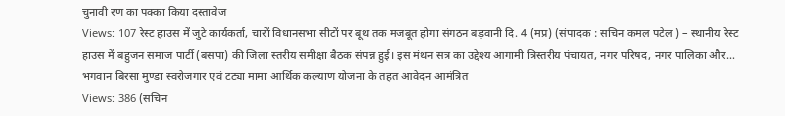चुनावी रण का पक्का किया दस्तावेज
Views: 107 रेस्ट हाउस में जुटे कार्यकर्ता, चारों विधानसभा सीटों पर बूथ तक मजबूत होगा संगठन बड़वानी दि. 4 (मप्र) (संपादक : सचिन कमल पटेल ) – स्थानीय रेस्ट हाउस में बहुजन समाज पार्टी (बसपा) की जिला स्तरीय समीक्षा बैठक संपन्न हुई। इस मंथन सत्र का उद्देश्य आगामी त्रिस्तरीय पंचायत, नगर परिषद, नगर पालिका और…
भगवान बिरसा मुण्डा स्वरोजगार एवं टट्या मामा आर्थिक कल्याण योजना के तहत आवेदन आमंत्रित
Views: 386 (सचिन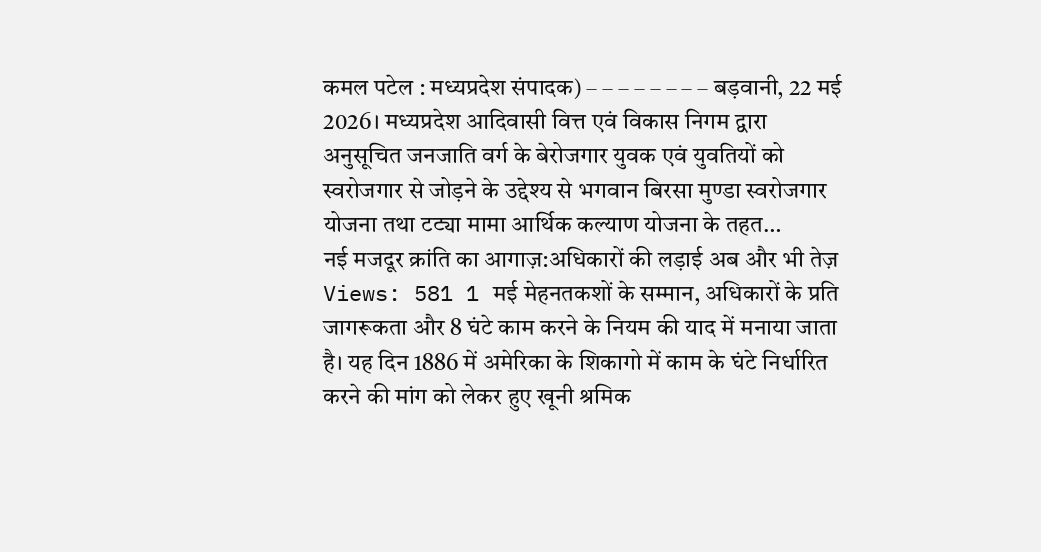कमल पटेल : मध्यप्रदेश संपादक) – – – – – – – – बड़वानी, 22 मई 2026। मध्यप्रदेश आदिवासी वित्त एवं विकास निगम द्वारा अनुसूचित जनजाति वर्ग के बेरोजगार युवक एवं युवतियों को स्वरोजगार से जोड़ने के उद्देश्य से भगवान बिरसा मुण्डा स्वरोजगार योजना तथा टट्या मामा आर्थिक कल्याण योजना के तहत…
नई मजदूर क्रांति का आगाज़:अधिकारों की लड़ाई अब और भी तेज़
Views: 581 1 मई मेहनतकशों के सम्मान, अधिकारों के प्रति जागरूकता और 8 घंटे काम करने के नियम की याद में मनाया जाता है। यह दिन 1886 में अमेरिका के शिकागो में काम के घंटे निर्धारित करने की मांग को लेकर हुए खूनी श्रमिक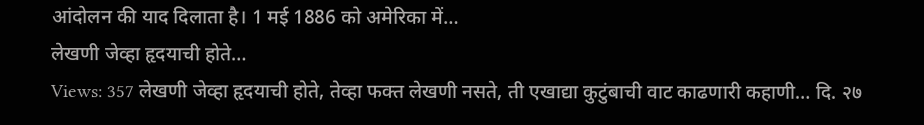आंदोलन की याद दिलाता है। 1 मई 1886 को अमेरिका में…
लेखणी जेव्हा हृदयाची होते…
Views: 357 लेखणी जेव्हा हृदयाची होते, तेव्हा फक्त लेखणी नसते, ती एखाद्या कुटुंबाची वाट काढणारी कहाणी… दि. २७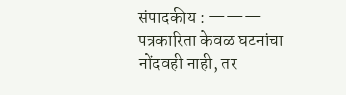संपादकीय : ——— पत्रकारिता केवळ घटनांचा नोंदवही नाही, तर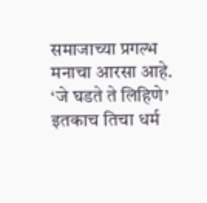समाजाच्या प्रगल्भ मनाचा आरसा आहे. ‘जे घडते ते लिहिणे’ इतकाच तिचा धर्म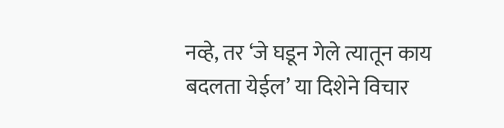नव्हे, तर ‘जे घडून गेले त्यातून काय बदलता येईल’ या दिशेने विचार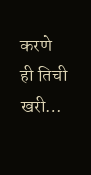करणे ही तिची खरी…